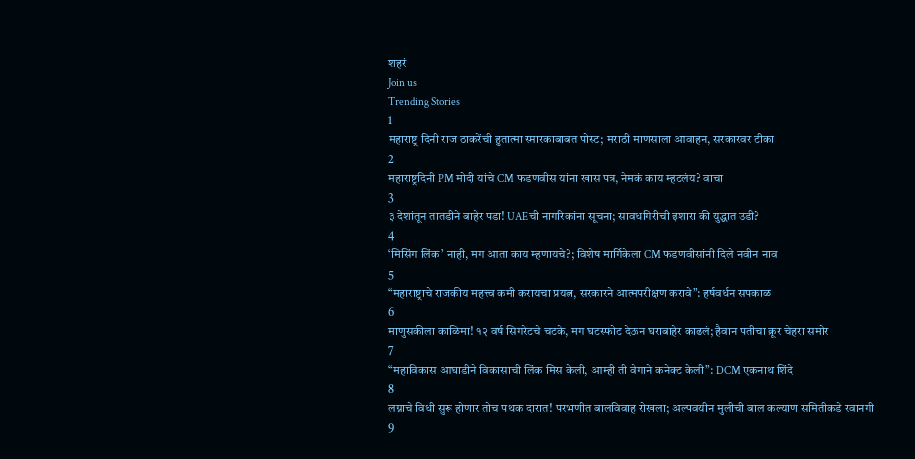शहरं
Join us
Trending Stories
1
महाराष्ट्र दिनी राज ठाकरेंची हुतात्मा स्मारकाबाबत पोस्ट; मराठी माणसाला आवाहन, सरकारवर टीका
2
महाराष्ट्रदिनी PM मोदी यांचे CM फडणवीस यांना खास पत्र, नेमकं काय म्हटलंय? वाचा
3
३ देशांतून तातडीने बाहेर पडा! UAEची नागरिकांना सूचना; सावधगिरीची इशारा की युद्धात उडी?
4
‘मिसिंग लिंक’ नाही, मग आता काय म्हणायचे?; विशेष मार्गिकेला CM फडणवीसांनी दिले नवीन नाव
5
“महाराष्ट्राचे राजकीय महत्त्व कमी करायचा प्रयत्न, सरकारने आत्मपरीक्षण करावे”: हर्षवर्धन सपकाळ
6
माणुसकीला काळिमा! १२ वर्ष सिगरेटचे चटके, मग घटस्फोट देऊन घराबाहेर काढलं; हैवान पतीचा क्रूर चेहरा समोर
7
“महाविकास आघाडीने विकासाची लिंक मिस केली, आम्ही ती वेगाने कनेक्ट केली”: DCM एकनाथ शिंदे
8
लग्नाचे विधी सुरू होणार तोच पथक दारात! परभणीत बालविवाह रोखला; अल्पवयीन मुलीची बाल कल्याण समितीकडे रवानगी
9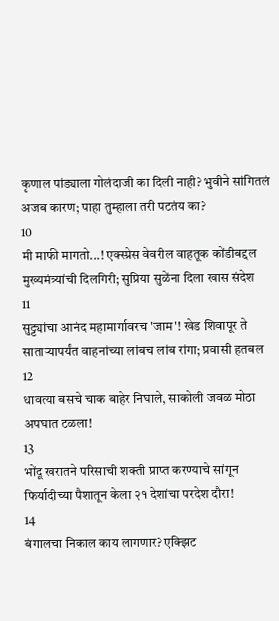कृणाल पांड्याला गोलंदाजी का दिली नाही? भुवीने सांगितलं अजब कारण; पाहा तुम्हाला तरी पटतंय का?
10
मी माफी मागतो...! एक्स्प्रेस वेवरील वाहतूक कोंडीबद्दल मुख्यमंत्र्यांची दिलगिरी; सुप्रिया सुळेंना दिला खास संदेश
11
सुट्ट्यांचा आनंद महामार्गावरच 'जाम'! खेड शिवापूर ते साताऱ्यापर्यंत वाहनांच्या लांबच लांब रांगा; प्रवासी हतबल
12
धावत्या बसचे चाक बाहेर निघाले, साकोली जवळ मोठा अपघात टळला!
13
भोंदू खरातने परिसाची शक्ती प्राप्त करण्याचे सांगून फिर्यादीच्या पैशातून केला २१ देशांचा परदेश दौरा!
14
बंगालचा निकाल काय लागणार? एक्झिट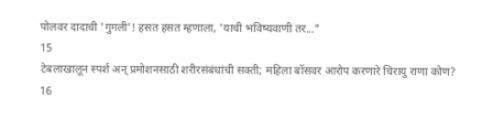पोलवर दादाची 'गुगली'! हसत हसत म्हणाला, 'याची भविष्यवाणी तर..."
15
टेबलाखालून स्पर्श अन् प्रमोशनसाठी शरीरसंबंधांची सक्ती; महिला बॉसवर आरोप करणारे चिरायु राणा कोण?
16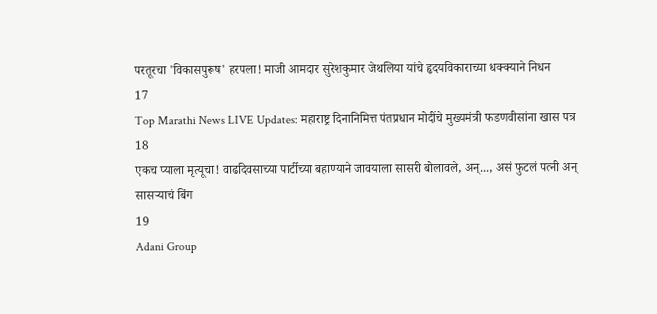परतूरचा 'विकासपुरूष' हरपला! माजी आमदार सुरेशकुमार जेथलिया यांचे हृदयविकाराच्या धक्क्याने निधन
17
Top Marathi News LIVE Updates: महाराष्ट्र दिनानिमित्त पंतप्रधान मोदींचे मुख्यमंत्री फडणवीसांना खास पत्र
18
एकच प्याला मृत्यूचा! वाढदिवसाच्या पार्टीच्या बहाण्याने जावयाला सासरी बोलावले, अन्..., असं फुटलं पत्नी अन् सासऱ्याचं बिंग
19
Adani Group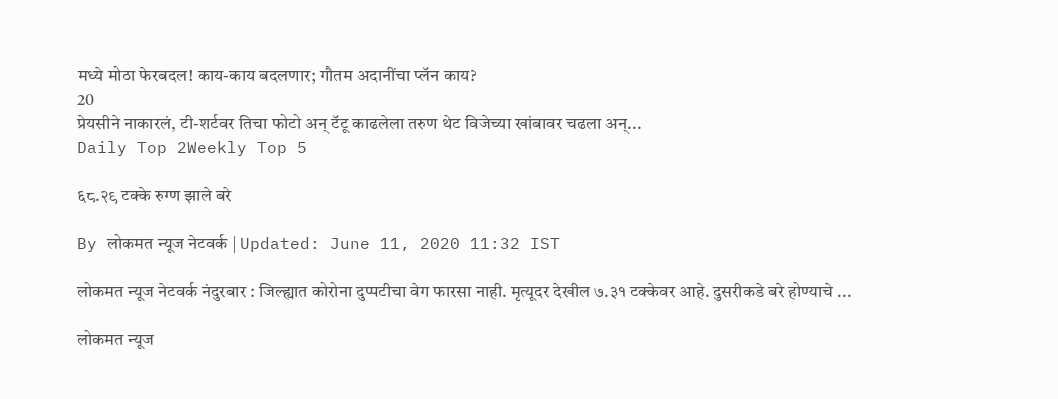मध्ये मोठा फेरबदल! काय-काय बदलणार; गौतम अदानींचा प्लॅन काय?
20
प्रेयसीने नाकारलं, टी-शर्टवर तिचा फोटो अन् टॅटू काढलेला तरुण थेट विजेच्या खांबावर चढला अन्...
Daily Top 2Weekly Top 5

६८.२९ टक्के रुग्ण झाले बरे

By लोकमत न्यूज नेटवर्क | Updated: June 11, 2020 11:32 IST

लोकमत न्यूज नेटवर्क नंदुरबार : जिल्ह्यात कोरोना दुप्पटीचा वेग फारसा नाही. मृत्यूदर देखील ७.३१ टक्केवर आहे. दुसरीकडे बरे होण्याचे ...

लोकमत न्यूज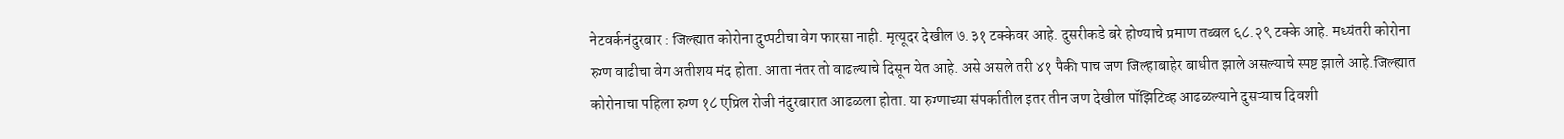नेटवर्कनंदुरबार : जिल्ह्यात कोरोना दुप्पटीचा वेग फारसा नाही. मृत्यूदर देखील ७.३१ टक्केवर आहे. दुसरीकडे बरे होण्याचे प्रमाण तब्बल ६८.२९ टक्के आहे. मध्यंतरी कोरोना रुग्ण वाढीचा वेग अतीशय मंद होता. आता नंतर तो वाढल्याचे दिसून येत आहे. असे असले तरी ४१ पैकी पाच जण जिल्हाबाहेर बाधीत झाले असल्याचे स्पष्ट झाले आहे.जिल्ह्यात कोरोनाचा पहिला रुग्ण १८ एप्रिल रोजी नंदुरबारात आढळला होता. या रुग्णाच्या संपर्कातील इतर तीन जण देखील पॉझिटिव्ह आढळल्याने दुसऱ्याच दिवशी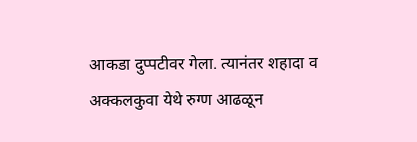आकडा दुप्पटीवर गेला. त्यानंतर शहादा व अक्कलकुवा येथे रुग्ण आढळून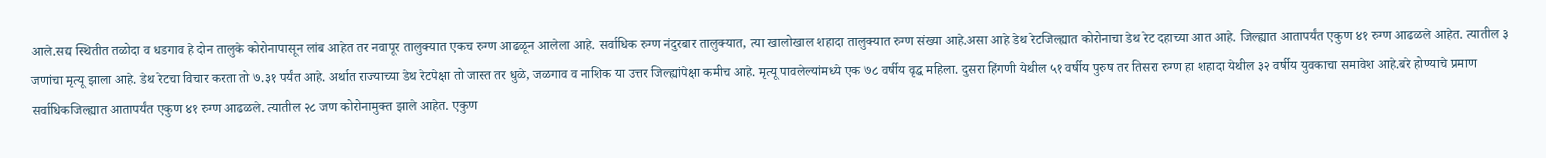आले.सद्य स्थितीत तळोदा व धडगाव हे दोन तालुके कोरोनापासून लांब आहेत तर नवापूर तालुक्यात एकच रुग्ण आढळून आलेला आहे. सर्वाधिक रुग्ण नंदुरबार तालुक्यात, त्या खालोखाल शहादा तालुक्यात रुग्ण संख्या आहे.असा आहे डेथ रेटजिल्ह्यात कोरोनाचा डेथ रेट दहाच्या आत आहे. जिल्ह्यात आतापर्यंत एकुण ४१ रुग्ण आढळले आहेत. त्यातील ३ जणांचा मृत्यू झाला आहे. डेथ रेटचा विचार करता तो ७.३१ पर्यंत आहे. अर्थात राज्याच्या डेथ रेटपेक्षा तो जास्त तर धुळे, जळगाव व नाशिक या उत्तर जिल्ह्यांपेक्षा कमीच आहे. मृत्यू पावलेल्यांमध्ये एक ७८ वर्षीय वृद्ध महिला. दुसरा हिंगणी येथील ५१ वर्षीय पुरुष तर तिसरा रुग्ण हा शहादा येथील ३२ वर्षीय युवकाचा समावेश आहे.बरे होण्याचे प्रमाण सर्वाधिकजिल्ह्यात आतापर्यंत एकुण ४१ रुग्ण आढळले. त्यातील २८ जण कोरोनामुक्त झाले आहेत. एकुण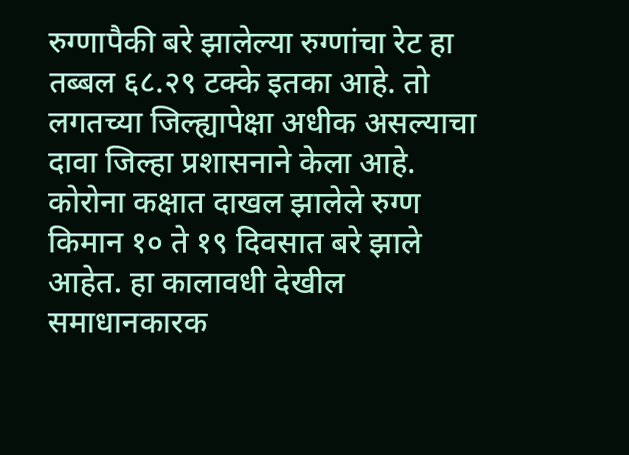रुग्णापैकी बरे झालेल्या रुग्णांचा रेट हा तब्बल ६८.२९ टक्के इतका आहे. तो लगतच्या जिल्ह्यापेक्षा अधीक असल्याचा दावा जिल्हा प्रशासनाने केला आहे. कोरोना कक्षात दाखल झालेले रुग्ण किमान १० ते १९ दिवसात बरे झाले आहेत. हा कालावधी देखील समाधानकारक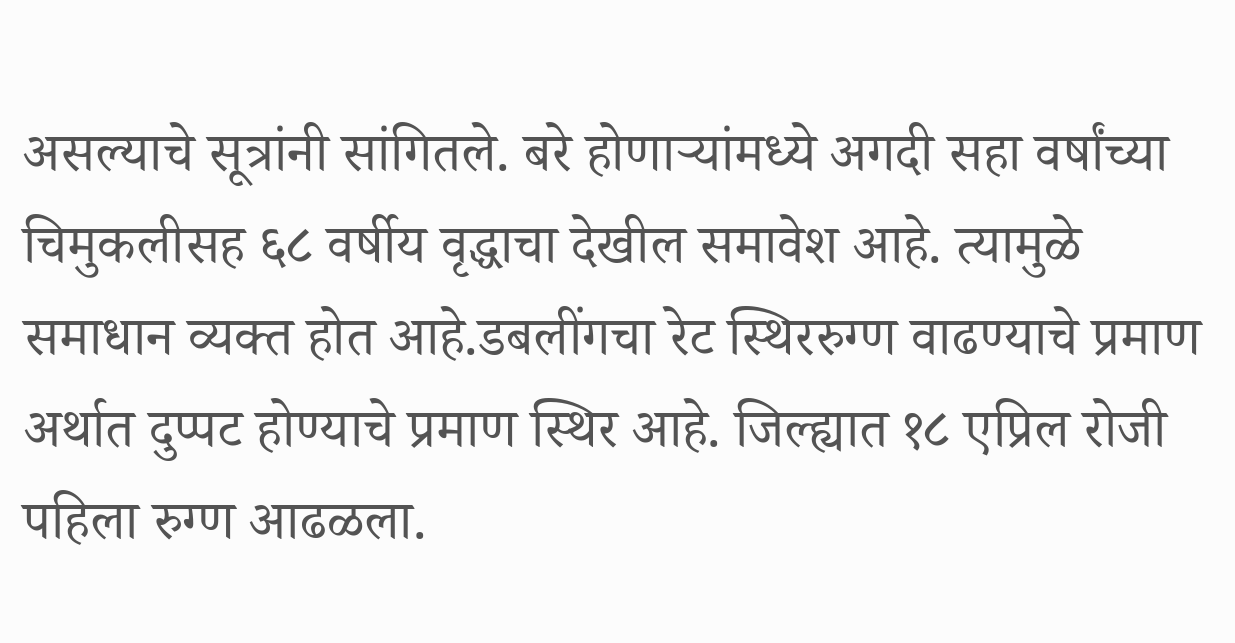असल्याचे सूत्रांनी सांगितले. बरे होणाऱ्यांमध्ये अगदी सहा वर्षांच्या चिमुकलीसह ६८ वर्षीय वृद्धाचा देखील समावेश आहे. त्यामुळे समाधान व्यक्त होत आहे.डबलींगचा रेट स्थिररुग्ण वाढण्याचे प्रमाण अर्थात दुप्पट होण्याचे प्रमाण स्थिर आहे. जिल्ह्यात १८ एप्रिल रोजी पहिला रुग्ण आढळला.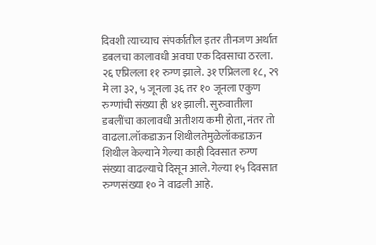दिवशी त्याच्याच संपर्कातील इतर तीनजण अर्थात डबलचा कालावधी अवघा एक दिवसाचा ठरला. २६ एप्रिलला ११ रुग्ण झाले. ३१ एप्रिलला १८, २९ मे ला ३२, ५ जूनला ३६ तर १० जूनला एकुण रुग्णांची संख्या ही ४१ झाली. सुरुवातीला डबलींचा कालावधी अतीशय कमी होता, नंतर तो वाढला.लॉकडाऊन शिथीलतेमुळेलॉकडाऊन शिथील केल्याने गेल्या काही दिवसात रुग्ण संख्या वाढल्याचे दिसून आले. गेल्या १५ दिवसात रुग्णसंख्या १० ने वाढली आहे.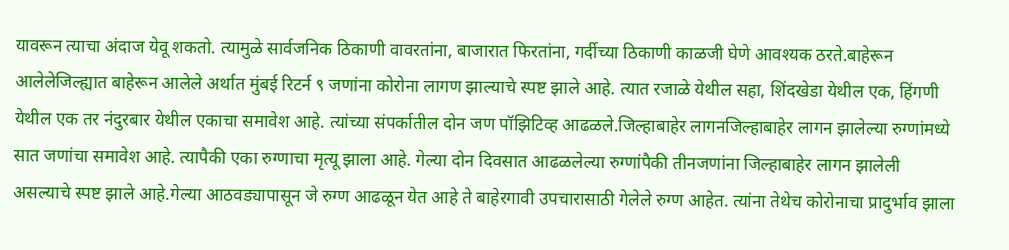यावरून त्याचा अंदाज येवू शकतो. त्यामुळे सार्वजनिक ठिकाणी वावरतांना, बाजारात फिरतांना, गर्दीच्या ठिकाणी काळजी घेणे आवश्यक ठरते.बाहेरून आलेलेजिल्ह्यात बाहेरून आलेले अर्थात मुंबई रिटर्न ९ जणांना कोरोना लागण झाल्याचे स्पष्ट झाले आहे. त्यात रजाळे येथील सहा, शिंदखेडा येथील एक, हिंगणी येथील एक तर नंदुरबार येथील एकाचा समावेश आहे. त्यांच्या संपर्कातील दोन जण पॉझिटिव्ह आढळले.जिल्हाबाहेर लागनजिल्हाबाहेर लागन झालेल्या रुग्णांमध्ये सात जणांचा समावेश आहे. त्यापैकी एका रुग्णाचा मृत्यू झाला आहे. गेल्या दोन दिवसात आढळलेल्या रुग्णांपैकी तीनजणांना जिल्हाबाहेर लागन झालेली असल्याचे स्पष्ट झाले आहे.गेल्या आठवड्यापासून जे रुग्ण आढळून येत आहे ते बाहेरगावी उपचारासाठी गेलेले रुग्ण आहेत. त्यांना तेथेच कोरोनाचा प्रादुर्भाव झाला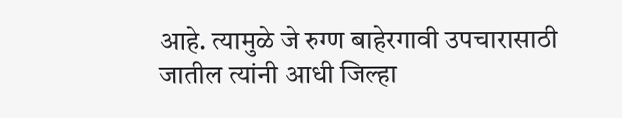आहे. त्यामुळे जे रुग्ण बाहेरगावी उपचारासाठी जातील त्यांनी आधी जिल्हा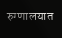रुग्णालयात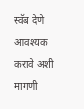स्वॅब देणे आवश्यक करावे अशी मागणी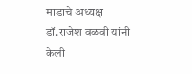माडाचे अध्यक्ष डॉ.राजेश वळवी यांनी केली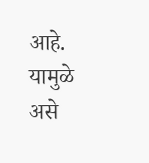आहे. यामुळे असे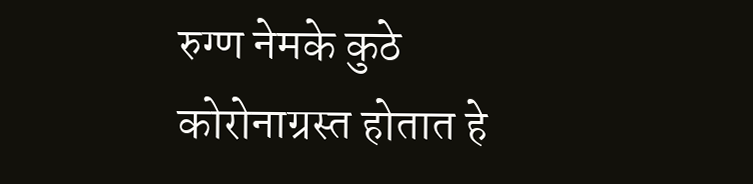रुग्ण नेमके कुठे कोरोनाग्रस्त होतात हे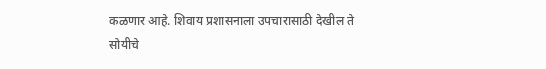कळणार आहे. शिवाय प्रशासनाला उपचारासाठी देखील ते सोयीचे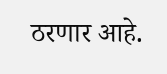ठरणार आहे.